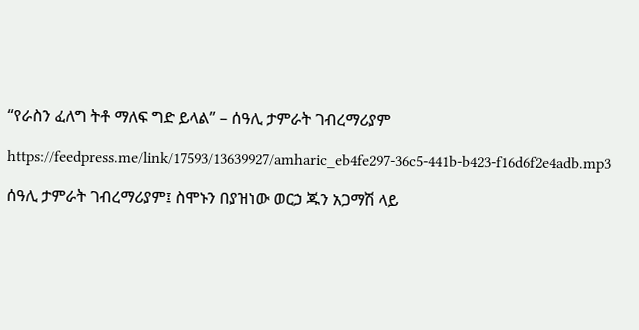“የራስን ፈለግ ትቶ ማለፍ ግድ ይላል” – ሰዓሊ ታምራት ገብረማሪያም

https://feedpress.me/link/17593/13639927/amharic_eb4fe297-36c5-441b-b423-f16d6f2e4adb.mp3

ሰዓሊ ታምራት ገብረማሪያም፤ ስሞኑን በያዝነው ወርኃ ጁን አጋማሽ ላይ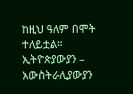ከዚህ ዓለም በሞት ተለይቷል። ኢትዮጵያውያን – አውስትራሊያውያን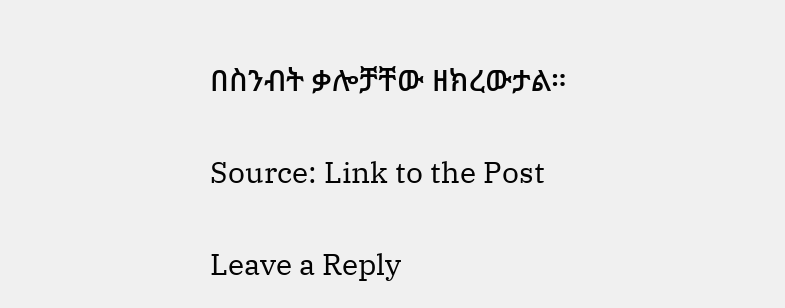በስንብት ቃሎቻቸው ዘክረውታል።

Source: Link to the Post

Leave a Reply